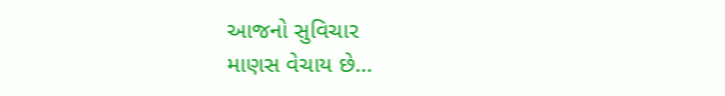આજનો સુવિચાર
માણસ વેચાય છે…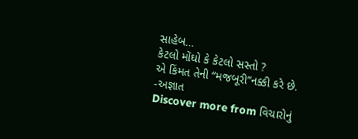સાહેબ…
કેટલો મોંઘો કે કેટલો સસ્તો ?
એ કિંમત તેની “મજબૂરી”નક્કી કરે છે.
-અજ્ઞાત
Discover more from વિચારોનું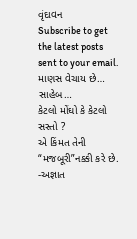વૃંદાવન
Subscribe to get the latest posts sent to your email.
માણસ વેચાય છે… સાહેબ…
કેટલો મોંઘો કે કેટલો સસ્તો ?
એ કિંમત તેની “મજબૂરી”નક્કી કરે છે.
-અજ્ઞાત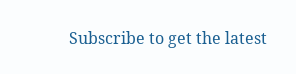Subscribe to get the latest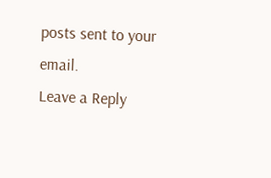posts sent to your email.
Leave a Reply